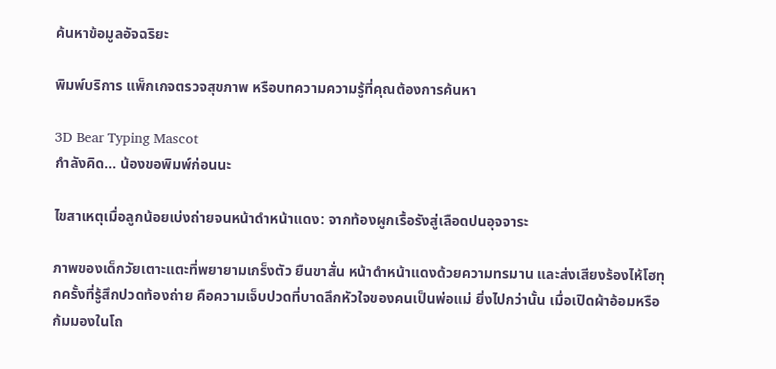ค้นหาข้อมูลอัจฉริยะ

พิมพ์บริการ แพ็กเกจตรวจสุขภาพ หรือบทความความรู้ที่คุณต้องการค้นหา

3D Bear Typing Mascot
กำลังคิด... น้องขอพิมพ์ก่อนนะ

ไขสาเหตุเมื่อลูกน้อยเบ่งถ่ายจนหน้าดำหน้าแดง: จากท้องผูกเรื้อรังสู่เลือดปนอุจจาระ

ภาพของเด็กวัยเตาะแตะที่พยายามเกร็งตัว ยืนขาสั่น หน้าดำหน้าแดงด้วยความทรมาน และส่งเสียงร้องไห้โฮทุกครั้งที่รู้สึกปวดท้องถ่าย คือความเจ็บปวดที่บาดลึกหัวใจของคนเป็นพ่อแม่ ยิ่งไปกว่านั้น เมื่อเปิดผ้าอ้อมหรือก้มมองในโถ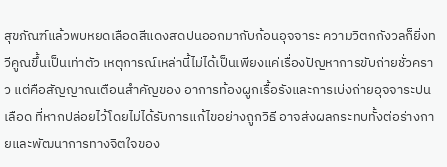สุขภัณฑ์แล้วพบหยดเลือดสีแดงสดปนออกมากับก้อนอุจจาระ ความวิตกกังวลก็ยิ่งทวีคูณขึ้นเป็นเท่าตัว เหตุการณ์เหล่านี้ไม่ได้เป็นเพียงแค่เรื่องปัญหาการขับถ่ายชั่วคราว แต่คือสัญญาณเตือนสำคัญของ อาการท้องผูกเรื้อรังและการเบ่งถ่ายอุจจาระปนเลือด ที่หากปล่อยไว้โดยไม่ได้รับการแก้ไขอย่างถูกวิธี อาจส่งผลกระทบทั้งต่อร่างกายและพัฒนาการทางจิตใจของ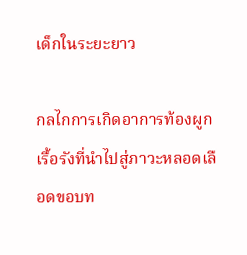เด็กในระยะยาว

กลไกการเกิดอาการท้องผูกเรื้อรังที่นำไปสู่ภาวะหลอดเลือดขอบท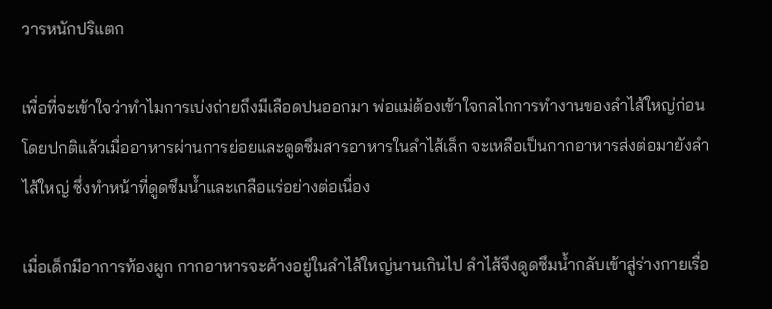วารหนักปริแตก

เพื่อที่จะเข้าใจว่าทำไมการเบ่งถ่ายถึงมีเลือดปนออกมา พ่อแม่ต้องเข้าใจกลไกการทำงานของลำไส้ใหญ่ก่อน โดยปกติแล้วเมื่ออาหารผ่านการย่อยและดูดซึมสารอาหารในลำไส้เล็ก จะเหลือเป็นกากอาหารส่งต่อมายังลำไส้ใหญ่ ซึ่งทำหน้าที่ดูดซึมน้ำและเกลือแร่อย่างต่อเนื่อง

เมื่อเด็กมีอาการท้องผูก กากอาหารจะค้างอยู่ในลำไส้ใหญ่นานเกินไป ลำไส้จึงดูดซึมน้ำกลับเข้าสู่ร่างกายเรื่อ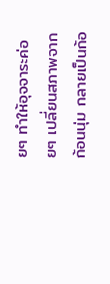ยๆ ทำให้อุจจาระค่อยๆ เปลี่ยนสภาพจากก้อนนุ่ม กลายเป็นก้อ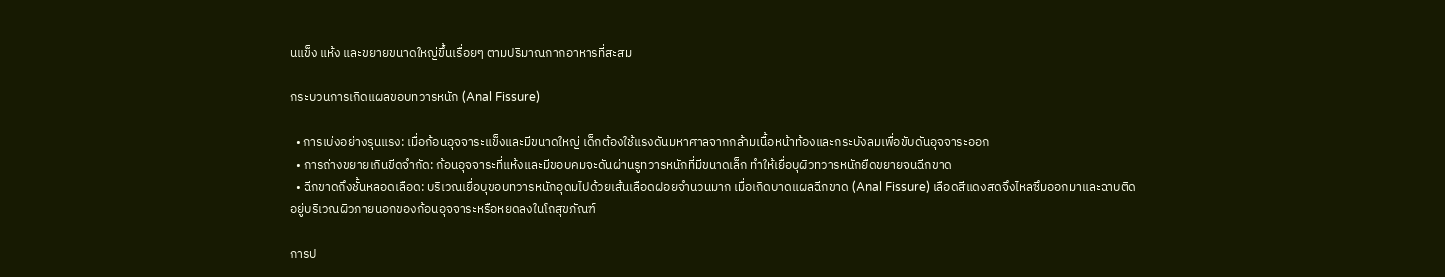นแข็ง แห้ง และขยายขนาดใหญ่ขึ้นเรื่อยๆ ตามปริมาณกากอาหารที่สะสม

กระบวนการเกิดแผลขอบทวารหนัก (Anal Fissure)

  • การเบ่งอย่างรุนแรง: เมื่อก้อนอุจจาระแข็งและมีขนาดใหญ่ เด็กต้องใช้แรงดันมหาศาลจากกล้ามเนื้อหน้าท้องและกระบังลมเพื่อขับดันอุจจาระออก
  • การถ่างขยายเกินขีดจำกัด: ก้อนอุจจาระที่แห้งและมีขอบคมจะดันผ่านรูทวารหนักที่มีขนาดเล็ก ทำให้เยื่อบุผิวทวารหนักยืดขยายจนฉีกขาด
  • ฉีกขาดถึงชั้นหลอดเลือด: บริเวณเยื่อบุขอบทวารหนักอุดมไปด้วยเส้นเลือดฝอยจำนวนมาก เมื่อเกิดบาดแผลฉีกขาด (Anal Fissure) เลือดสีแดงสดจึงไหลซึมออกมาและฉาบติดอยู่บริเวณผิวภายนอกของก้อนอุจจาระหรือหยดลงในโถสุขภัณฑ์

การป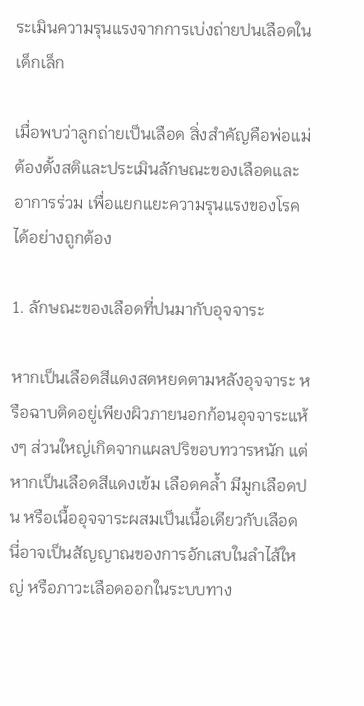ระเมินความรุนแรงจากการเบ่งถ่ายปนเลือดในเด็กเล็ก

เมื่อพบว่าลูกถ่ายเป็นเลือด สิ่งสำคัญคือพ่อแม่ต้องตั้งสติและประเมินลักษณะของเลือดและอาการร่วม เพื่อแยกแยะความรุนแรงของโรคได้อย่างถูกต้อง

1. ลักษณะของเลือดที่ปนมากับอุจจาระ

หากเป็นเลือดสีแดงสดหยดตามหลังอุจจาระ หรือฉาบติดอยู่เพียงผิวภายนอกก้อนอุจจาระแห้งๆ ส่วนใหญ่เกิดจากแผลปริขอบทวารหนัก แต่หากเป็นเลือดสีแดงเข้ม เลือดคล้ำ มีมูกเลือดปน หรือเนื้ออุจจาระผสมเป็นเนื้อเดียวกับเลือด นี่อาจเป็นสัญญาณของการอักเสบในลำไส้ใหญ่ หรือภาวะเลือดออกในระบบทาง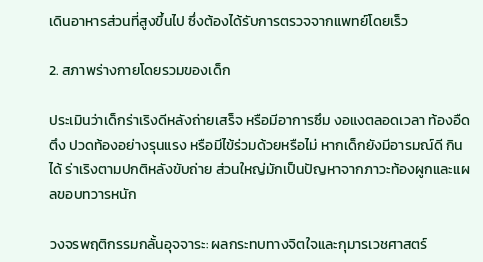เดินอาหารส่วนที่สูงขึ้นไป ซึ่งต้องได้รับการตรวจจากแพทย์โดยเร็ว

2. สภาพร่างกายโดยรวมของเด็ก

ประเมินว่าเด็กร่าเริงดีหลังถ่ายเสร็จ หรือมีอาการซึม งอแงตลอดเวลา ท้องอืดตึง ปวดท้องอย่างรุนแรง หรือมีไข้ร่วมด้วยหรือไม่ หากเด็กยังมีอารมณ์ดี กินได้ ร่าเริงตามปกติหลังขับถ่าย ส่วนใหญ่มักเป็นปัญหาจากภาวะท้องผูกและแผลขอบทวารหนัก

วงจรพฤติกรรมกลั้นอุจจาระ: ผลกระทบทางจิตใจและกุมารเวชศาสตร์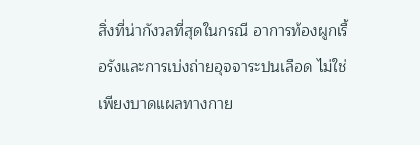สิ่งที่น่ากังวลที่สุดในกรณี อาการท้องผูกเรื้อรังและการเบ่งถ่ายอุจจาระปนเลือด ไม่ใช่เพียงบาดแผลทางกาย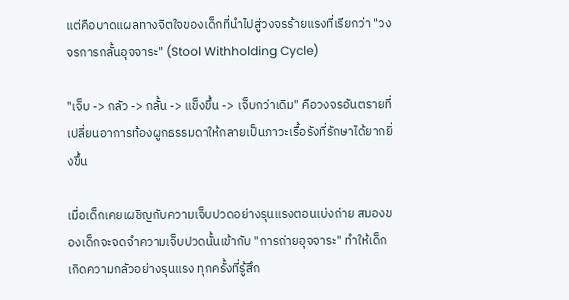แต่คือบาดแผลทางจิตใจของเด็กที่นำไปสู่วงจรร้ายแรงที่เรียกว่า "วงจรการกลั้นอุจจาระ" (Stool Withholding Cycle)

"เจ็บ -> กลัว -> กลั้น -> แข็งขึ้น -> เจ็บกว่าเดิม" คือวงจรอันตรายที่เปลี่ยนอาการท้องผูกธรรมดาให้กลายเป็นภาวะเรื้อรังที่รักษาได้ยากยิ่งขึ้น

เมื่อเด็กเคยเผชิญกับความเจ็บปวดอย่างรุนแรงตอนเบ่งถ่าย สมองของเด็กจะจดจำความเจ็บปวดนั้นเข้ากับ "การถ่ายอุจจาระ" ทำให้เด็กเกิดความกลัวอย่างรุนแรง ทุกครั้งที่รู้สึก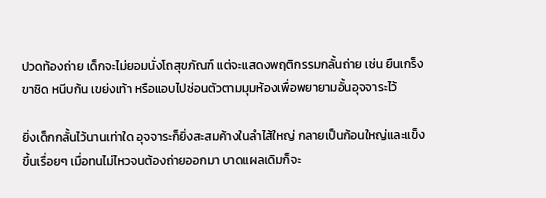ปวดท้องถ่าย เด็กจะไม่ยอมนั่งโถสุขภัณฑ์ แต่จะแสดงพฤติกรรมกลั้นถ่าย เช่น ยืนเกร็งขาชิด หนีบก้น เขย่งเท้า หรือแอบไปซ่อนตัวตามมุมห้องเพื่อพยายามอั้นอุจจาระไว้

ยิ่งเด็กกลั้นไว้นานเท่าใด อุจจาระก็ยิ่งสะสมค้างในลำไส้ใหญ่ กลายเป็นก้อนใหญ่และแข็งขึ้นเรื่อยๆ เมื่อทนไม่ไหวจนต้องถ่ายออกมา บาดแผลเดิมก็จะ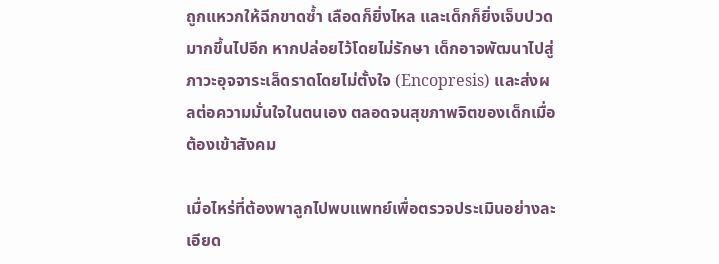ถูกแหวกให้ฉีกขาดซ้ำ เลือดก็ยิ่งไหล และเด็กก็ยิ่งเจ็บปวดมากขึ้นไปอีก หากปล่อยไว้โดยไม่รักษา เด็กอาจพัฒนาไปสู่ภาวะอุจจาระเล็ดราดโดยไม่ตั้งใจ (Encopresis) และส่งผลต่อความมั่นใจในตนเอง ตลอดจนสุขภาพจิตของเด็กเมื่อต้องเข้าสังคม

เมื่อไหร่ที่ต้องพาลูกไปพบแพทย์เพื่อตรวจประเมินอย่างละเอียด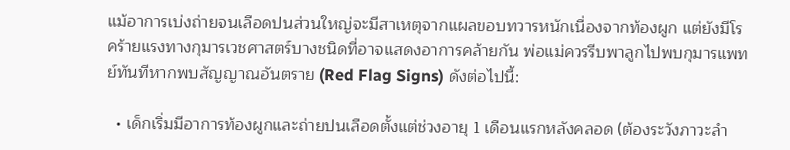แม้อาการเบ่งถ่ายจนเลือดปนส่วนใหญ่จะมีสาเหตุจากแผลขอบทวารหนักเนื่องจากท้องผูก แต่ยังมีโรคร้ายแรงทางกุมารเวชศาสตร์บางชนิดที่อาจแสดงอาการคล้ายกัน พ่อแม่ควรรีบพาลูกไปพบกุมารแพทย์ทันทีหากพบสัญญาณอันตราย (Red Flag Signs) ดังต่อไปนี้:

  • เด็กเริ่มมีอาการท้องผูกและถ่ายปนเลือดตั้งแต่ช่วงอายุ 1 เดือนแรกหลังคลอด (ต้องระวังภาวะลำ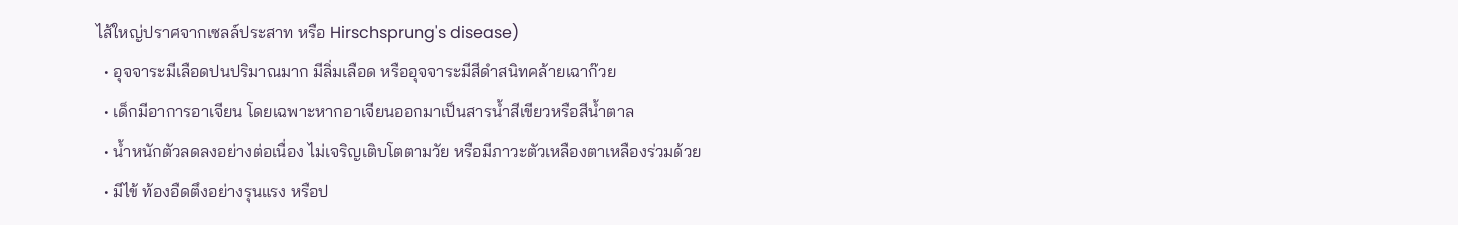ไส้ใหญ่ปราศจากเซลล์ประสาท หรือ Hirschsprung's disease)
  • อุจจาระมีเลือดปนปริมาณมาก มีลิ่มเลือด หรืออุจจาระมีสีดำสนิทคล้ายเฉาก๊วย
  • เด็กมีอาการอาเจียน โดยเฉพาะหากอาเจียนออกมาเป็นสารน้ำสีเขียวหรือสีน้ำตาล
  • น้ำหนักตัวลดลงอย่างต่อเนื่อง ไม่เจริญเติบโตตามวัย หรือมีภาวะตัวเหลืองตาเหลืองร่วมด้วย
  • มีไข้ ท้องอืดตึงอย่างรุนแรง หรือป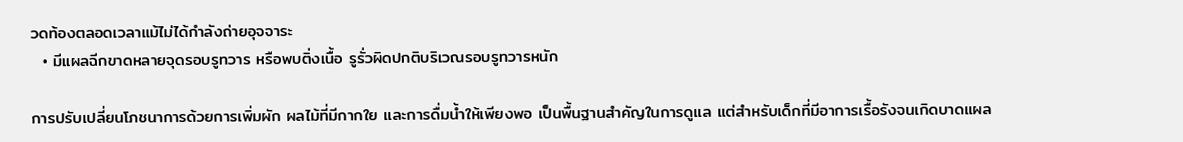วดท้องตลอดเวลาแม้ไม่ได้กำลังถ่ายอุจจาระ
  • มีแผลฉีกขาดหลายจุดรอบรูทวาร หรือพบติ่งเนื้อ รูรั่วผิดปกติบริเวณรอบรูทวารหนัก

การปรับเปลี่ยนโภชนาการด้วยการเพิ่มผัก ผลไม้ที่มีกากใย และการดื่มน้ำให้เพียงพอ เป็นพื้นฐานสำคัญในการดูแล แต่สำหรับเด็กที่มีอาการเรื้อรังจนเกิดบาดแผล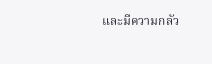และมีความกลัว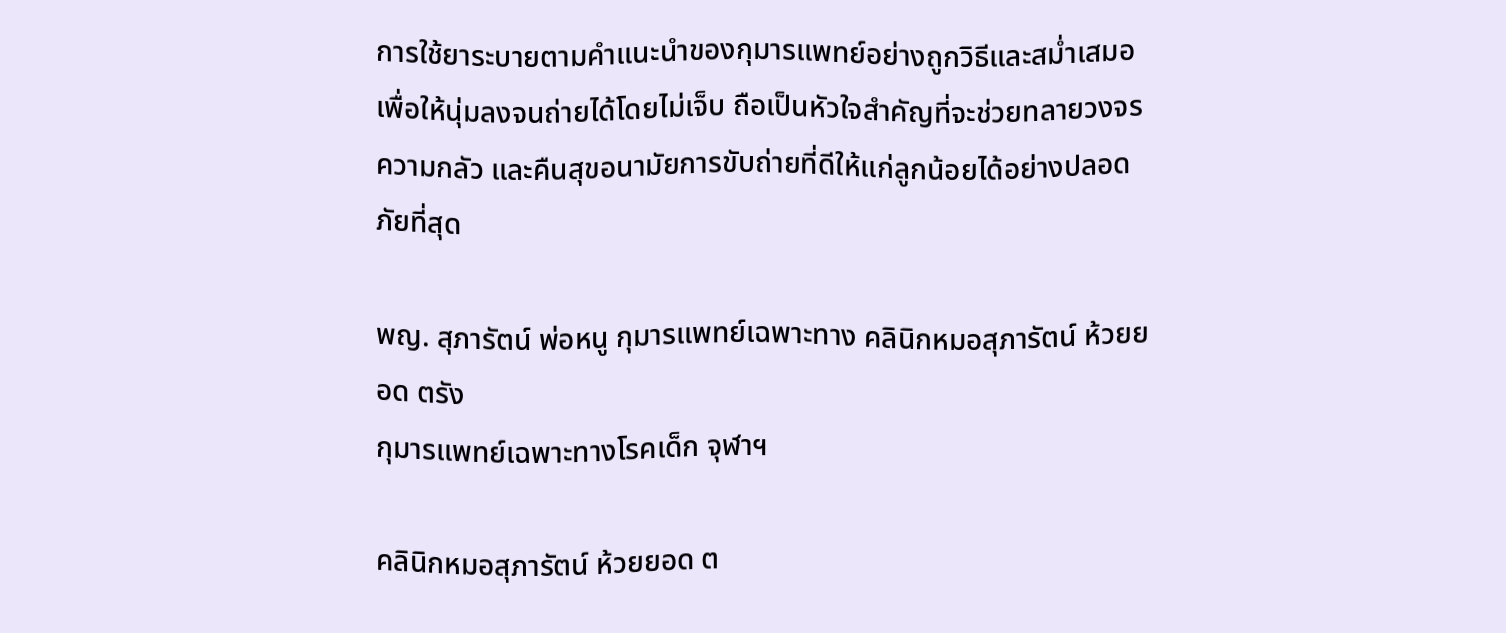การใช้ยาระบายตามคำแนะนำของกุมารแพทย์อย่างถูกวิธีและสม่ำเสมอ เพื่อให้นุ่มลงจนถ่ายได้โดยไม่เจ็บ ถือเป็นหัวใจสำคัญที่จะช่วยทลายวงจรความกลัว และคืนสุขอนามัยการขับถ่ายที่ดีให้แก่ลูกน้อยได้อย่างปลอดภัยที่สุด

พญ. สุภารัตน์ พ่อหนู กุมารแพทย์เฉพาะทาง คลินิกหมอสุภารัตน์ ห้วยยอด ตรัง
กุมารแพทย์เฉพาะทางโรคเด็ก จุฬาฯ

คลินิกหมอสุภารัตน์ ห้วยยอด ต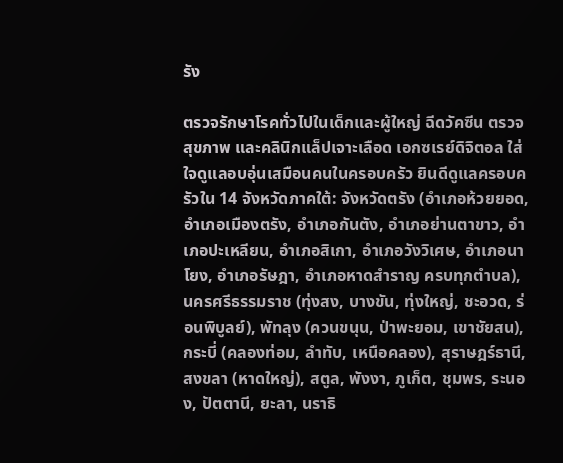รัง

ตรวจรักษาโรคทั่วไปในเด็กและผู้ใหญ่ ฉีดวัคซีน ตรวจสุขภาพ และคลินิกแล็ปเจาะเลือด เอกซเรย์ดิจิตอล ใส่ใจดูแลอบอุ่นเสมือนคนในครอบครัว ยินดีดูแลครอบครัวใน 14 จังหวัดภาคใต้: จังหวัดตรัง (อำเภอห้วยยอด, อำเภอเมืองตรัง, อำเภอกันตัง, อำเภอย่านตาขาว, อำเภอปะเหลียน, อำเภอสิเกา, อำเภอวังวิเศษ, อำเภอนาโยง, อำเภอรัษฎา, อำเภอหาดสำราญ ครบทุกตำบล), นครศรีธรรมราช (ทุ่งสง, บางขัน, ทุ่งใหญ่, ชะอวด, ร่อนพิบูลย์), พัทลุง (ควนขนุน, ป่าพะยอม, เขาชัยสน), กระบี่ (คลองท่อม, ลำทับ, เหนือคลอง), สุราษฎร์ธานี, สงขลา (หาดใหญ่), สตูล, พังงา, ภูเก็ต, ชุมพร, ระนอง, ปัตตานี, ยะลา, นราธิ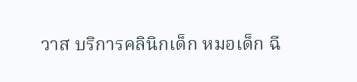วาส บริการคลินิกเด็ก หมอเด็ก ฉี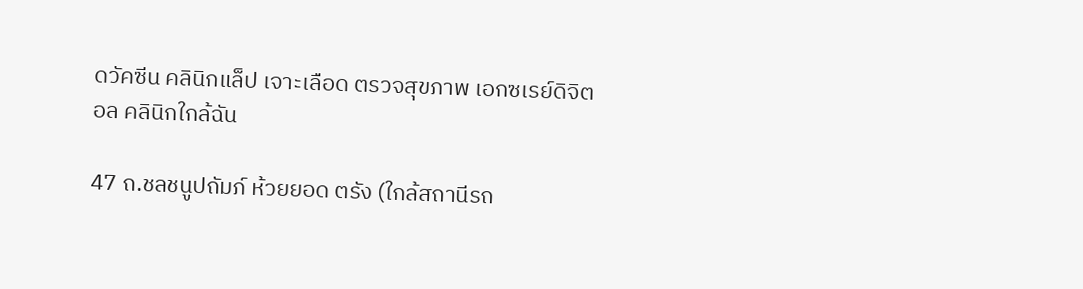ดวัคซีน คลินิกแล็ป เจาะเลือด ตรวจสุขภาพ เอกซเรย์ดิจิตอล คลินิกใกล้ฉัน

47 ถ.ชลชนูปถัมภ์ ห้วยยอด ตรัง (ใกล้สถานีรถ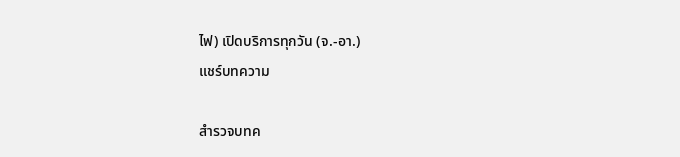ไฟ) เปิดบริการทุกวัน (จ.-อา.)
แชร์บทความ

สำรวจบทค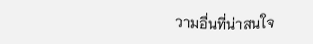วามอื่นที่น่าสนใจ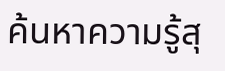ค้นหาความรู้สุ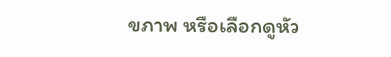ขภาพ หรือเลือกดูหัว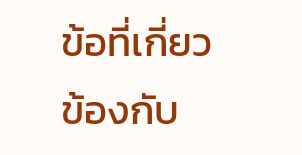ข้อที่เกี่ยวข้องกับ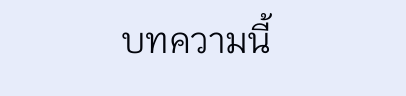บทความนี้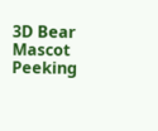3D Bear Mascot Peeking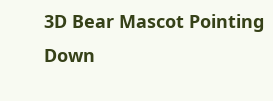3D Bear Mascot Pointing Down